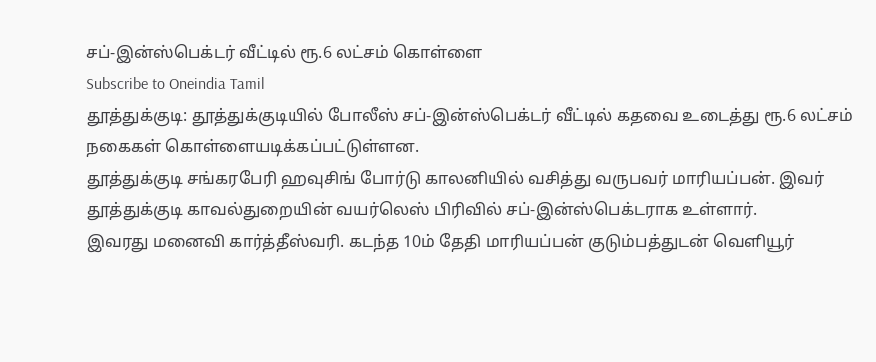சப்-இன்ஸ்பெக்டர் வீட்டில் ரூ.6 லட்சம் கொள்ளை
Subscribe to Oneindia Tamil
தூத்துக்குடி: தூத்துக்குடியில் போலீஸ் சப்-இன்ஸ்பெக்டர் வீட்டில் கதவை உடைத்து ரூ.6 லட்சம் நகைகள் கொள்ளையடிக்கப்பட்டுள்ளன.
தூத்துக்குடி சங்கரபேரி ஹவுசிங் போர்டு காலனியில் வசித்து வருபவர் மாரியப்பன். இவர் தூத்துக்குடி காவல்துறையின் வயர்லெஸ் பிரிவில் சப்-இன்ஸ்பெக்டராக உள்ளார்.
இவரது மனைவி கார்த்தீஸ்வரி. கடந்த 10ம் தேதி மாரியப்பன் குடும்பத்துடன் வெளியூர்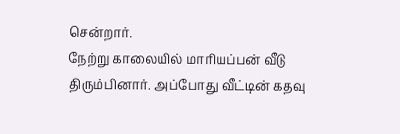சென்றார்.
நேற்று காலையில் மாரியப்பன் வீடு திரும்பினார். அப்போது வீட்டின் கதவு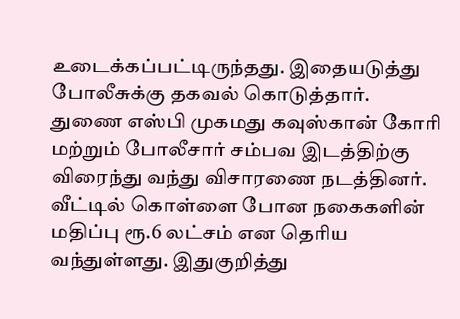உடைக்கப்பட்டிருந்தது. இதையடுத்து போலீசுக்கு தகவல் கொடுத்தார்.
துணை எஸ்பி முகமது கவுஸ்கான் கோரி மற்றும் போலீசார் சம்பவ இடத்திற்கு விரைந்து வந்து விசாரணை நடத்தினர்.
வீட்டில் கொள்ளை போன நகைகளின் மதிப்பு ரூ.6 லட்சம் என தெரிய வந்துள்ளது. இதுகுறித்து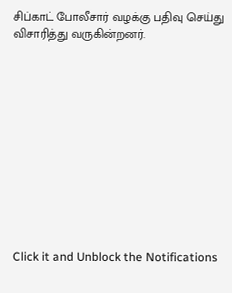சிப்காட் போலீசார் வழக்கு பதிவு செய்து விசாரித்து வருகின்றனர்.












Click it and Unblock the Notifications